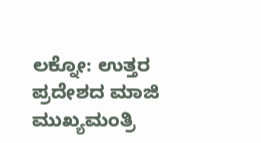ಲಕ್ನೋ: ಉತ್ತರ ಪ್ರದೇಶದ ಮಾಜಿ ಮುಖ್ಯಮಂತ್ರಿ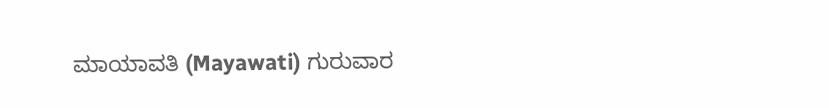ಮಾಯಾವತಿ (Mayawati) ಗುರುವಾರ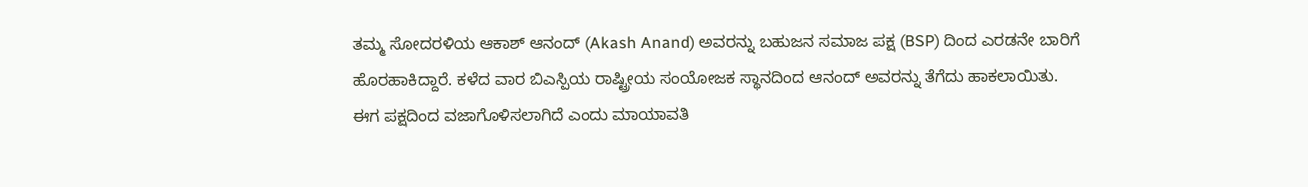ತಮ್ಮ ಸೋದರಳಿಯ ಆಕಾಶ್ ಆನಂದ್ (Akash Anand) ಅವರನ್ನು ಬಹುಜನ ಸಮಾಜ ಪಕ್ಷ (BSP) ದಿಂದ ಎರಡನೇ ಬಾರಿಗೆ ಹೊರಹಾಕಿದ್ದಾರೆ. ಕಳೆದ ವಾರ ಬಿಎಸ್ಪಿಯ ರಾಷ್ಟ್ರೀಯ ಸಂಯೋಜಕ ಸ್ಥಾನದಿಂದ ಆನಂದ್ ಅವರನ್ನು ತೆಗೆದು ಹಾಕಲಾಯಿತು. ಈಗ ಪಕ್ಷದಿಂದ ವಜಾಗೊಳಿಸಲಾಗಿದೆ ಎಂದು ಮಾಯಾವತಿ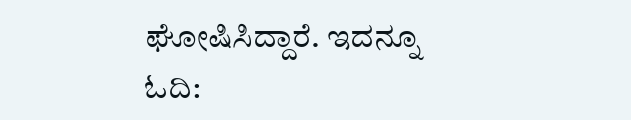ಘೋಷಿಸಿದ್ದಾರೆ. ಇದನ್ನೂ ಓದಿ: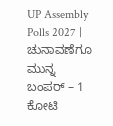UP Assembly Polls 2027 | ಚುನಾವಣೆಗೂ ಮುನ್ನ ಬಂಪರ್ – 1 ಕೋಟಿ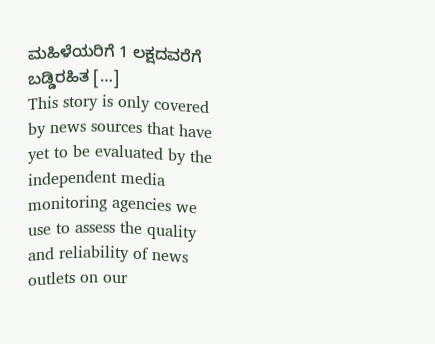ಮಹಿಳೆಯರಿಗೆ 1 ಲಕ್ಷದವರೆಗೆ ಬಡ್ಡಿರಹಿತ […]
This story is only covered by news sources that have yet to be evaluated by the independent media monitoring agencies we use to assess the quality and reliability of news outlets on our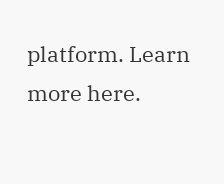platform. Learn more here.